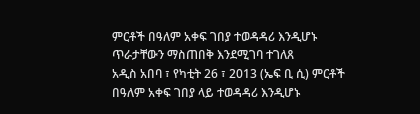ምርቶች በዓለም አቀፍ ገበያ ተወዳዳሪ እንዲሆኑ ጥራታቸውን ማስጠበቅ እንደሚገባ ተገለጸ
አዲስ አበባ ፣ የካቲት 26 ፣ 2013 (ኤፍ ቢ ሲ) ምርቶች በዓለም አቀፍ ገበያ ላይ ተወዳዳሪ እንዲሆኑ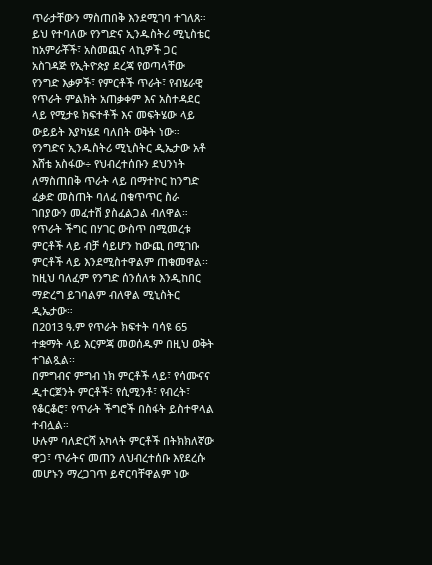ጥራታቸውን ማስጠበቅ እንደሚገባ ተገለጸ።
ይህ የተባለው የንግድና ኢንዱስትሪ ሚኒስቴር ከአምራቾች፣ አስመጪና ላኪዎች ጋር አስገዳጅ የኢትዮጵያ ደረጃ የወጣላቸው የንግድ እቃዎች፣ የምርቶች ጥራት፣ የብሄራዊ የጥራት ምልክት አጠቃቀም እና አስተዳደር ላይ የሚታዩ ክፍተቶች እና መፍትሄው ላይ ውይይት እያካሄደ ባለበት ወቅት ነው።
የንግድና ኢንዱስትሪ ሚኒስትር ዲኤታው አቶ እሸቴ አስፋው÷ የህብረተሰቡን ደህንነት ለማስጠበቅ ጥራት ላይ በማተኮር ከንግድ ፈቃድ መስጠት ባለፈ በቁጥጥር ስራ ገበያውን መፈተሽ ያስፈልጋል ብለዋል።
የጥራት ችግር በሃገር ውስጥ በሚመረቱ ምርቶች ላይ ብቻ ሳይሆን ከውጪ በሚገቡ ምርቶች ላይ እንደሚስተዋልም ጠቁመዋል፡፡
ከዚህ ባለፈም የንግድ ሰንሰለቱ እንዲከበር ማድረግ ይገባልም ብለዋል ሚኒስትር ዲኤታው።
በ2013 ዓ.ም የጥራት ክፍተት ባሳዩ 65 ተቋማት ላይ እርምጃ መወሰዱም በዚህ ወቅት ተገልጿል፡፡
በምግብና ምግብ ነክ ምርቶች ላይ፣ የሳሙናና ዲተርጀንት ምርቶች፣ የሲሚንቶ፣ የብረት፣ የቆርቆሮ፣ የጥራት ችግሮች በስፋት ይስተዋላል ተብሏል።
ሁሉም ባለድርሻ አካላት ምርቶች በትክክለኛው ዋጋ፣ ጥራትና መጠን ለህብረተሰቡ እየደረሱ መሆኑን ማረጋገጥ ይኖርባቸዋልም ነው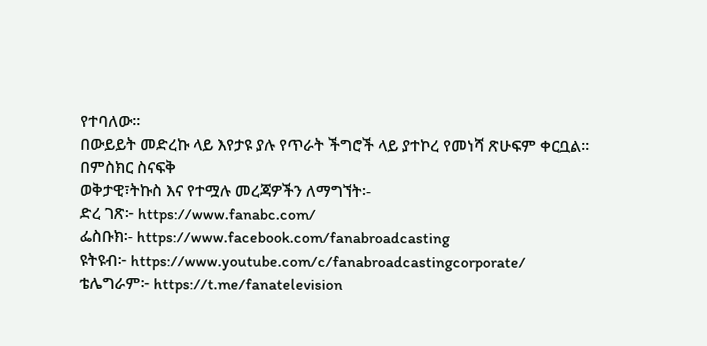የተባለው፡፡
በውይይት መድረኩ ላይ እየታዩ ያሉ የጥራት ችግሮች ላይ ያተኮረ የመነሻ ጽሁፍም ቀርቧል።
በምስክር ስናፍቅ
ወቅታዊ፣ትኩስ እና የተሟሉ መረጃዎችን ለማግኘት፡-
ድረ ገጽ፦ https://www.fanabc.com/
ፌስቡክ፡- https://www.facebook.com/fanabroadcasting
ዩትዩብ፦ https://www.youtube.com/c/fanabroadcastingcorporate/
ቴሌግራም፦ https://t.me/fanatelevision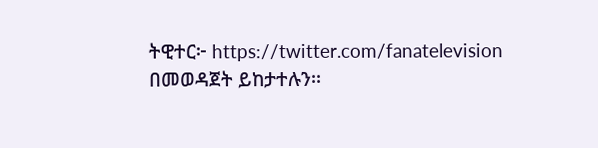ትዊተር፦ https://twitter.com/fanatelevision በመወዳጀት ይከታተሉን፡፡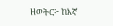ዘወትር፦ ከእኛ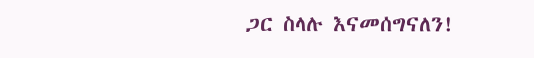ጋር ስላሉ እናመሰግናለን!